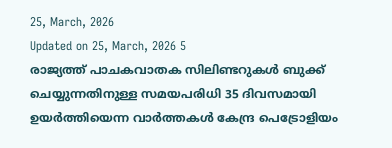25, March, 2026
Updated on 25, March, 2026 5
രാജ്യത്ത് പാചകവാതക സിലിണ്ടറുകൾ ബുക്ക് ചെയ്യുന്നതിനുള്ള സമയപരിധി 35 ദിവസമായി ഉയർത്തിയെന്ന വാർത്തകൾ കേന്ദ്ര പെട്രോളിയം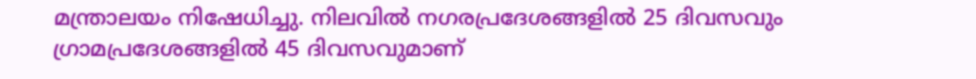മന്ത്രാലയം നിഷേധിച്ചു. നിലവിൽ നഗരപ്രദേശങ്ങളിൽ 25 ദിവസവും ഗ്രാമപ്രദേശങ്ങളിൽ 45 ദിവസവുമാണ്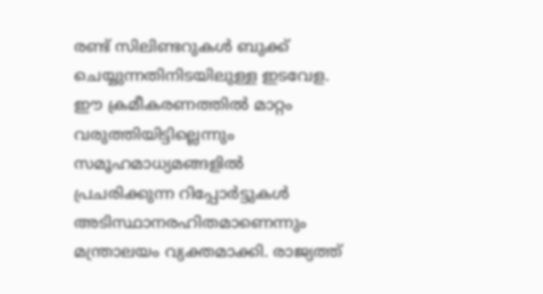രണ്ട് സിലിണ്ടറുകൾ ബുക്ക് ചെയ്യുന്നതിനിടയിലുള്ള ഇടവേള. ഈ ക്രമീകരണത്തിൽ മാറ്റം വരുത്തിയിട്ടില്ലെന്നും സമൂഹമാധ്യമങ്ങളിൽ പ്രചരിക്കുന്ന റിപ്പോർട്ടുകൾ അടിസ്ഥാനരഹിതമാണെന്നും മന്ത്രാലയം വ്യക്തമാക്കി. രാജ്യത്ത്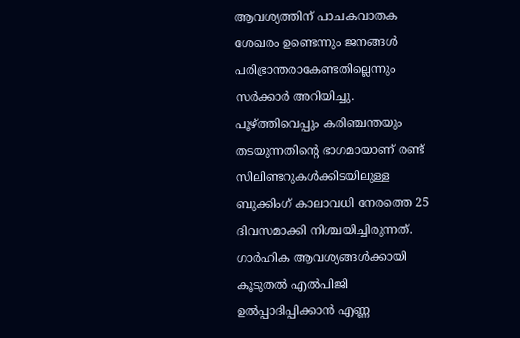ആവശ്യത്തിന് പാചകവാതക ശേഖരം ഉണ്ടെന്നും ജനങ്ങൾ പരിഭ്രാന്തരാകേണ്ടതില്ലെന്നും സർക്കാർ അറിയിച്ചു.
പൂഴ്ത്തിവെപ്പും കരിഞ്ചന്തയും തടയുന്നതിന്റെ ഭാഗമായാണ് രണ്ട് സിലിണ്ടറുകൾക്കിടയിലുള്ള ബുക്കിംഗ് കാലാവധി നേരത്തെ 25 ദിവസമാക്കി നിശ്ചയിച്ചിരുന്നത്. ഗാർഹിക ആവശ്യങ്ങൾക്കായി കൂടുതൽ എൽപിജി ഉൽപ്പാദിപ്പിക്കാൻ എണ്ണ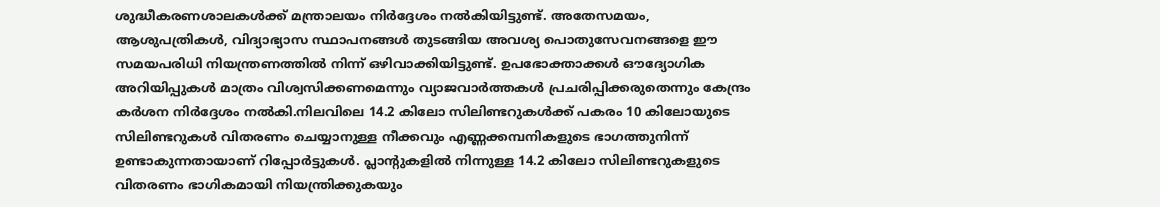ശുദ്ധീകരണശാലകൾക്ക് മന്ത്രാലയം നിർദ്ദേശം നൽകിയിട്ടുണ്ട്. അതേസമയം, ആശുപത്രികൾ, വിദ്യാഭ്യാസ സ്ഥാപനങ്ങൾ തുടങ്ങിയ അവശ്യ പൊതുസേവനങ്ങളെ ഈ സമയപരിധി നിയന്ത്രണത്തിൽ നിന്ന് ഒഴിവാക്കിയിട്ടുണ്ട്. ഉപഭോക്താക്കൾ ഔദ്യോഗിക അറിയിപ്പുകൾ മാത്രം വിശ്വസിക്കണമെന്നും വ്യാജവാർത്തകൾ പ്രചരിപ്പിക്കരുതെന്നും കേന്ദ്രം കർശന നിർദ്ദേശം നൽകി.നിലവിലെ 14.2 കിലോ സിലിണ്ടറുകൾക്ക് പകരം 10 കിലോയുടെ സിലിണ്ടറുകൾ വിതരണം ചെയ്യാനുള്ള നീക്കവും എണ്ണക്കമ്പനികളുടെ ഭാഗത്തുനിന്ന് ഉണ്ടാകുന്നതായാണ് റിപ്പോർട്ടുകൾ. പ്ലാന്റുകളിൽ നിന്നുള്ള 14.2 കിലോ സിലിണ്ടറുകളുടെ വിതരണം ഭാഗികമായി നിയന്ത്രിക്കുകയും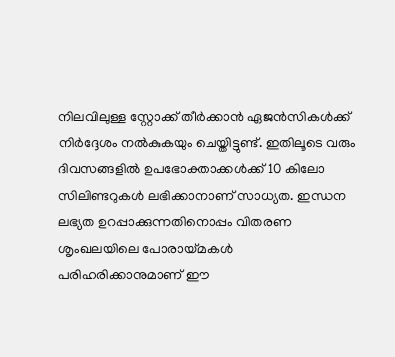നിലവിലുള്ള സ്റ്റോക്ക് തീർക്കാൻ ഏജൻസികൾക്ക് നിർദ്ദേശം നൽകുകയും ചെയ്തിട്ടുണ്ട്. ഇതിലൂടെ വരും ദിവസങ്ങളിൽ ഉപഭോക്താക്കൾക്ക് 10 കിലോ സിലിണ്ടറുകൾ ലഭിക്കാനാണ് സാധ്യത. ഇന്ധന ലഭ്യത ഉറപ്പാക്കുന്നതിനൊപ്പം വിതരണ ശൃംഖലയിലെ പോരായ്മകൾ പരിഹരിക്കാനുമാണ് ഈ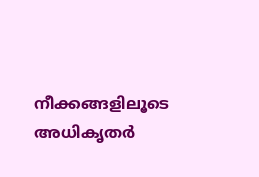നീക്കങ്ങളിലൂടെ അധികൃതർ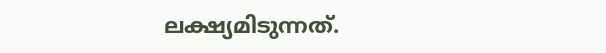ലക്ഷ്യമിടുന്നത്.